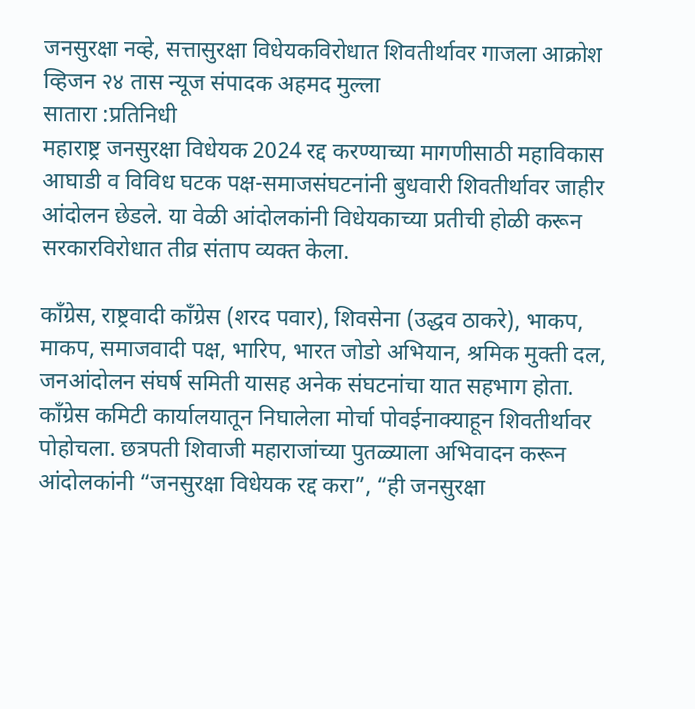जनसुरक्षा नव्हे, सत्तासुरक्षा विधेयकविरोधात शिवतीर्थावर गाजला आक्रोश
व्हिजन २४ तास न्यूज संपादक अहमद मुल्ला
सातारा :प्रतिनिधी
महाराष्ट्र जनसुरक्षा विधेयक 2024 रद्द करण्याच्या मागणीसाठी महाविकास आघाडी व विविध घटक पक्ष-समाजसंघटनांनी बुधवारी शिवतीर्थावर जाहीर आंदोलन छेडले. या वेळी आंदोलकांनी विधेयकाच्या प्रतीची होळी करून सरकारविरोधात तीव्र संताप व्यक्त केला.

काँग्रेस, राष्ट्रवादी काँग्रेस (शरद पवार), शिवसेना (उद्धव ठाकरे), भाकप, माकप, समाजवादी पक्ष, भारिप, भारत जोडो अभियान, श्रमिक मुक्ती दल, जनआंदोलन संघर्ष समिती यासह अनेक संघटनांचा यात सहभाग होता. काँग्रेस कमिटी कार्यालयातून निघालेला मोर्चा पोवईनाक्याहून शिवतीर्थावर पोहोचला. छत्रपती शिवाजी महाराजांच्या पुतळ्याला अभिवादन करून आंदोलकांनी “जनसुरक्षा विधेयक रद्द करा”, “ही जनसुरक्षा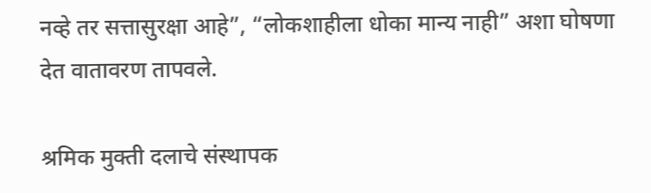नव्हे तर सत्तासुरक्षा आहे”, “लोकशाहीला धोका मान्य नाही” अशा घोषणा देत वातावरण तापवले.

श्रमिक मुक्ती दलाचे संस्थापक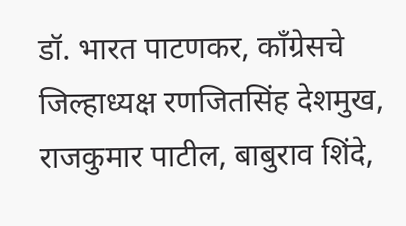डॉ. भारत पाटणकर, काँग्रेसचे जिल्हाध्यक्ष रणजितसिंह देशमुख, राजकुमार पाटील, बाबुराव शिंदे,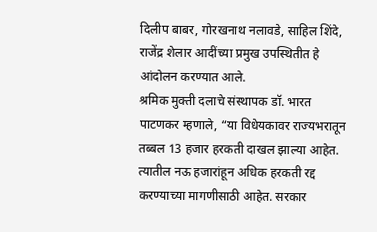दिलीप बाबर, गोरखनाथ नलावडे, साहिल शिंदे, राजेंद्र शेलार आदींच्या प्रमुख उपस्थितीत हे आंदोलन करण्यात आले.
श्रमिक मुक्ती दलाचे संस्थापक डॉ. भारत पाटणकर म्हणाले, “या विधेयकावर राज्यभरातून तब्बल 13 हजार हरकती दाखल झाल्या आहेत. त्यातील नऊ हजारांहून अधिक हरकती रद्द करण्याच्या मागणीसाठी आहेत. सरकार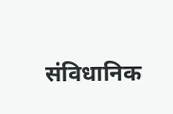संविधानिक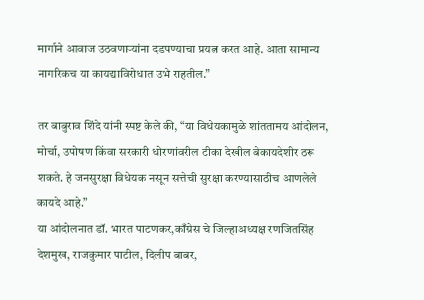मार्गाने आवाज उठवणाऱ्यांना दडपण्याचा प्रयत्न करत आहे. आता सामान्य नागरिकच या कायद्याविरोधात उभे राहतील.”

तर बाबुराव शिंदे यांनी स्पष्ट केले की, “या विधेयकामुळे शांततामय आंदोलन, मोर्चा, उपोषण किंवा सरकारी धोरणांवरील टीका देखील बेकायदेशीर ठरू शकते. हे जनसुरक्षा विधेयक नसून सत्तेची सुरक्षा करण्यासाठीच आणलेले कायदे आहे.”
या आंदोलनात डॉ. भारत पाटणकर,काँग्रेस चे जिल्हाअध्यक्ष रणजितसिंह देशमुख, राजकुमार पाटील, दिलीप बाबर,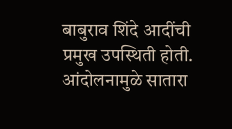बाबुराव शिंदे आदींची प्रमुख उपस्थिती होती. आंदोलनामुळे सातारा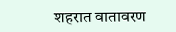शहरात वातावरण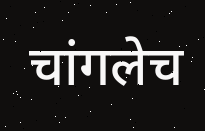चांगलेच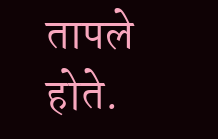तापले होते.